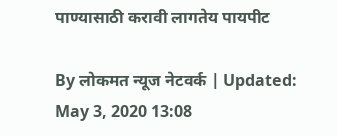पाण्यासाठी करावी लागतेय पायपीट

By लोकमत न्यूज नेटवर्क | Updated: May 3, 2020 13:08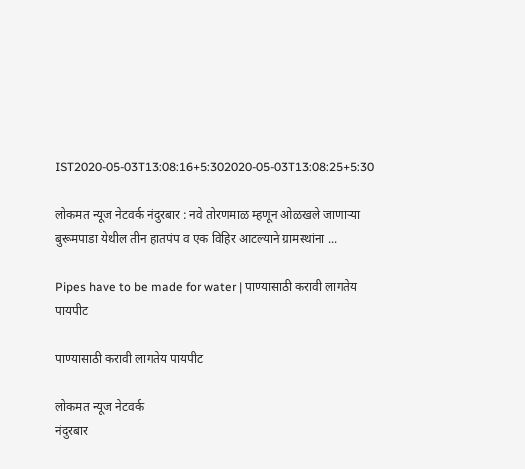IST2020-05-03T13:08:16+5:302020-05-03T13:08:25+5:30

लोकमत न्यूज नेटवर्क नंदुरबार : नवे तोरणमाळ म्हणून ओळखले जाणाऱ्या बुरूमपाडा येथील तीन हातपंप व एक विहिर आटल्याने ग्रामस्थांना ...

Pipes have to be made for water | पाण्यासाठी करावी लागतेय पायपीट

पाण्यासाठी करावी लागतेय पायपीट

लोकमत न्यूज नेटवर्क
नंदुरबार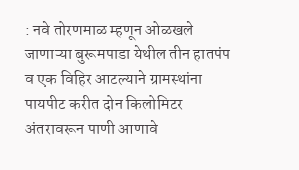: नवे तोरणमाळ म्हणून ओळखले जाणाऱ्या बुरूमपाडा येथील तीन हातपंप व एक विहिर आटल्याने ग्रामस्थांना पायपीट करीत दोन किलोमिटर अंतरावरून पाणी आणावे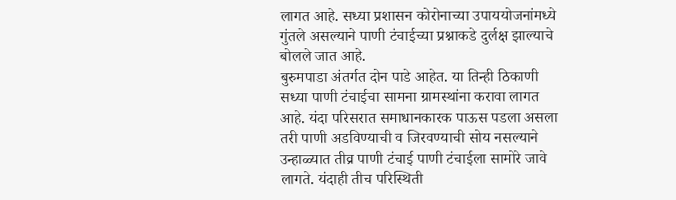लागत आहे. सध्या प्रशासन कोरोनाच्या उपाययोजनांमध्ये गुंतले असल्याने पाणी टंचाईच्या प्रश्नाकडे दुर्लक्ष झाल्याचे बोलले जात आहे.
बुरुमपाडा अंतर्गत दोन पाडे आहेत. या तिन्ही ठिकाणी सध्या पाणी टंचाईचा सामना ग्रामस्थांना करावा लागत आहे. यंदा परिसरात समाधानकारक पाऊस पडला असला तरी पाणी अडविण्याची व जिरवण्याची सोय नसल्याने उन्हाळ्यात तीव्र पाणी टंचाई पाणी टंचाईला सामोरे जावे लागते. यंदाही तीच परिस्थिती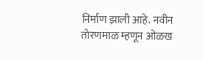निर्माण झाली आहे. नवीन तोरणमाळ म्हणून ओळख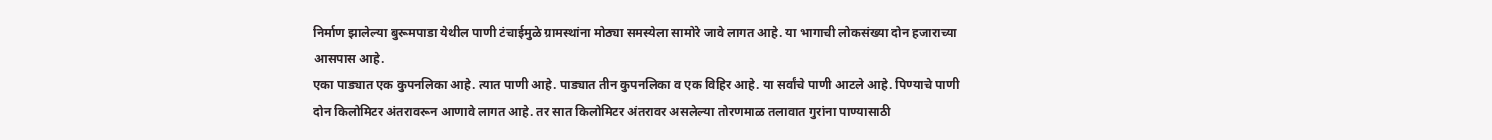निर्माण झालेल्या बुरूमपाडा येथील पाणी टंचाईमुळे ग्रामस्थांना मोठ्या समस्येला सामोरे जावे लागत आहे. या भागाची लोकसंख्या दोन हजाराच्या आसपास आहे.
एका पाड्यात एक कुपनलिका आहे. त्यात पाणी आहे. पाड्यात तीन कुपनलिका व एक विहिर आहे. या सर्वांचे पाणी आटले आहे. पिण्याचे पाणी दोन किलोमिटर अंतरावरून आणावे लागत आहे. तर सात किलोमिटर अंतरावर असलेल्या तोरणमाळ तलावात गुरांना पाण्यासाठी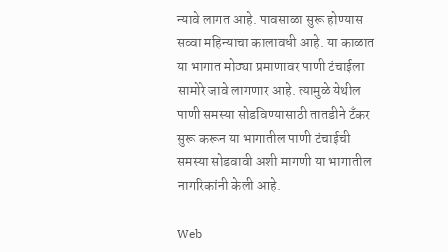न्यावे लागत आहे. पावसाळा सुरू होण्यास सव्वा महिन्याचा कालावधी आहे. या काळात या भागात मोठ्या प्रमाणावर पाणी टंचाईला सामोरे जावे लागणार आहे. त्यामुळे येथील पाणी समस्या सोडविण्यासाठी तातडीने टँकर सुरू करून या भागातील पाणी टंचाईची समस्या सोडवावी अशी मागणी या भागातील नागरिकांनी केली आहे.

Web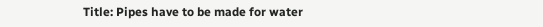Title: Pipes have to be made for water